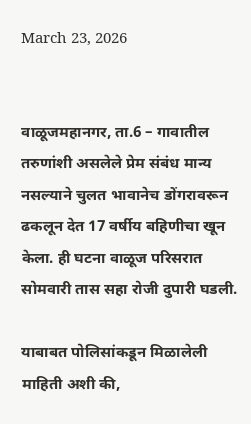March 23, 2026


वाळूजमहानगर, ता.6 – गावातील तरुणांशी असलेले प्रेम संबंध मान्य नसल्याने चुलत भावानेच डोंगरावरून ढकलून देत 17 वर्षीय बहिणीचा खून केला. ही घटना वाळूज परिसरात सोमवारी तास सहा रोजी दुपारी घडली.

याबाबत पोलिसांकडून मिळालेली माहिती अशी की,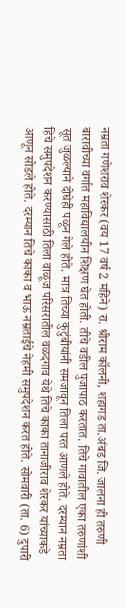नम्रता गणेशराव शेरकर (वय 17 वर्ष 2 महिने) रा. श्रीराम कॉलनी, शहागड ता.अंबड जि. जालना ही तरुणी बारावीच्या वर्गात महाविद्यालयीन शिक्षण घेत होती. तीचे वडील पुजापाठ करतात. तिचे गावातील एका तरुणांशी सूत जुळल्याने दोघेही पळून गेले होते. मात्र तिच्या कुटुंबीयांनी समजावून तिला परत आणले होते. दरम्यान नम्रता हिचे समुपदेशन करण्यासाठी तिला वाळूज परिसरातील वळदगाव येथे तिचे काका तानाजीराव शेरकर यांच्याकडे आणून सोडले होते. दरम्यान तिचे काका व भाऊ नम्रताईचे नेहमी समुपदेशन करत होते. सोमवारी (ता. 6) दुपारी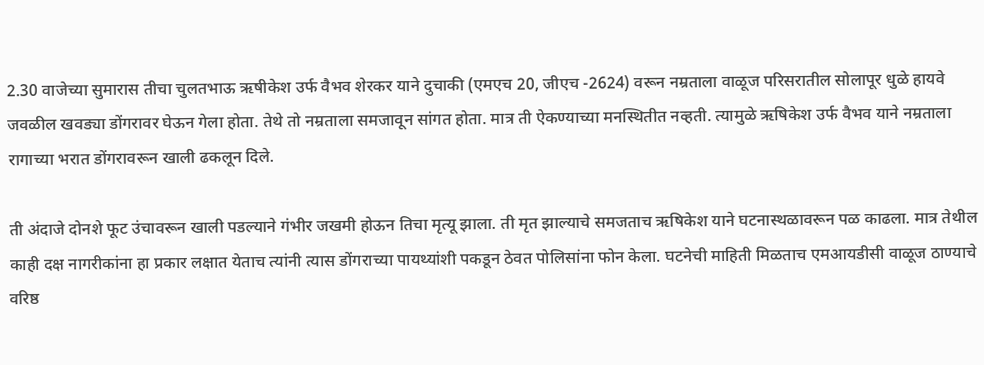2.30 वाजेच्या सुमारास तीचा चुलतभाऊ ऋषीकेश उर्फ वैभव शेरकर याने दुचाकी (एमएच 20, जीएच -2624) वरून नम्रताला वाळूज परिसरातील सोलापूर धुळे हायवे जवळील खवड्या डोंगरावर घेऊन गेला होता. तेथे तो नम्रताला समजावून सांगत होता. मात्र ती ऐकण्याच्या मनस्थितीत नव्हती. त्यामुळे ऋषिकेश उर्फ वैभव याने नम्रताला रागाच्या भरात डोंगरावरून खाली ढकलून दिले.

ती अंदाजे दोनशे फूट उंचावरून खाली पडल्याने गंभीर जखमी होऊन तिचा मृत्यू झाला. ती मृत झाल्याचे समजताच ऋषिकेश याने घटनास्थळावरून पळ काढला. मात्र तेथील काही दक्ष नागरीकांना हा प्रकार लक्षात येताच त्यांनी त्यास डोंगराच्या पायथ्यांशी पकडून ठेवत पोलिसांना फोन केला. घटनेची माहिती मिळताच एमआयडीसी वाळूज ठाण्याचे वरिष्ठ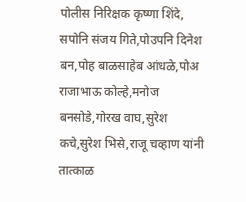पोलीस निरिक्षक कृष्णा शिंदे, सपोनि संजय गिते,पोउपनि दिनेश बन,पोह बाळसाहेब आंधळे,पोअ राजाभाऊ कोल्हे,मनोज बनसोडे,गोरख वाघ,सुरेश कचे,सुरेश भिसे,राजू चव्हाण यांनी तात्काळ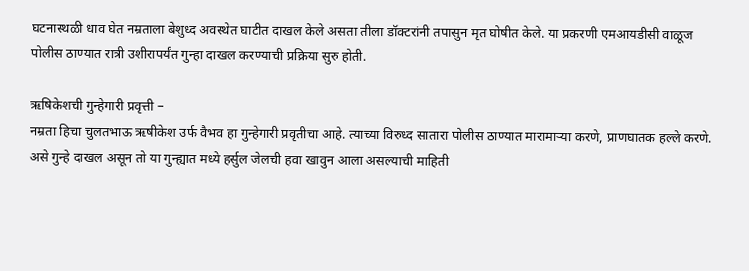घटनास्थळी धाव घेत नम्रताला बेशुध्द अवस्थेत घाटीत दाखल केले असता तीला डॉक्टरांनी तपासुन मृत घोषीत केले. या प्रकरणी एमआयडीसी वाळूज पोलीस ठाण्यात रात्री उशीरापर्यंत गुन्हा दाखल करण्याची प्रक्रिया सुरु होती.

ऋषिकेशची गुन्हेगारी प्रवृत्ती –
नम्रता हिचा चुलतभाऊ ऋषीकेश उर्फ वैभव हा गुन्हेगारी प्रवृतीचा आहे. त्याच्या विरुध्द सातारा पोलीस ठाण्यात मारामाऱ्या करणे, प्राणघातक हल्ले करणे. असे गुन्हे दाखल असून तो या गुन्ह्यात मध्ये हर्सुल जेलची हवा खावुन आला असल्याची माहिती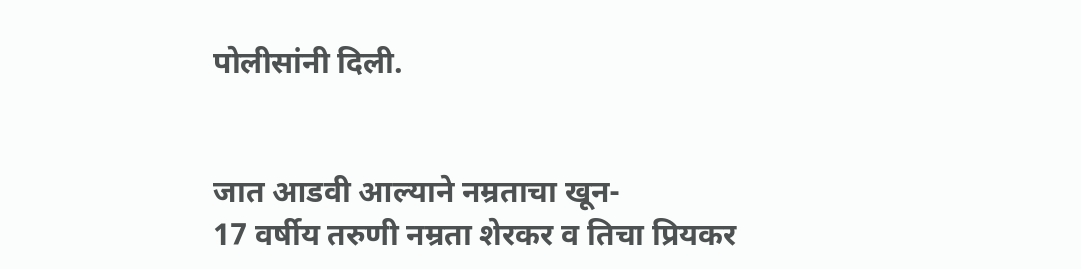पोलीसांनी दिली.


जात आडवी आल्याने नम्रताचा खून-
17 वर्षीय तरुणी नम्रता शेरकर व तिचा प्रियकर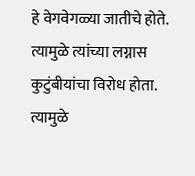हे वेगवेगळ्या जातीचे होते. त्यामुळे त्यांच्या लग्नास कुटुंबीयांचा विरोध होता. त्यामुळे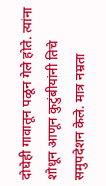दोघेही गावातून पळून गेले होते. त्यांना शोधून आणून कुटुंबीयांनी तिचे समुपदेशन केले. मात्र नम्रता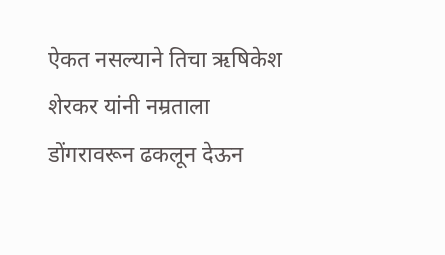ऐकत नसल्याने तिचा ऋषिकेश शेरकर यांनी नम्रताला डोंगरावरून ढकलून देऊन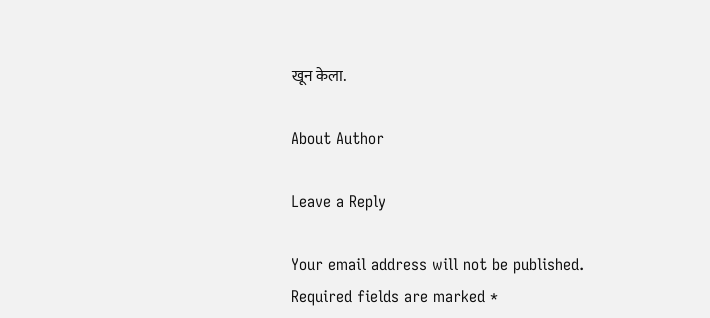खून केला.

About Author

Leave a Reply

Your email address will not be published. Required fields are marked *